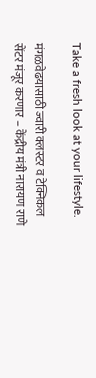Take a fresh look at your lifestyle.

मंगळवेढयासाठी ज्वारी क्लस्टर व टेक्निकल सेंटर मंजूर करणार – केंद्रीय मंत्री नारायण राणे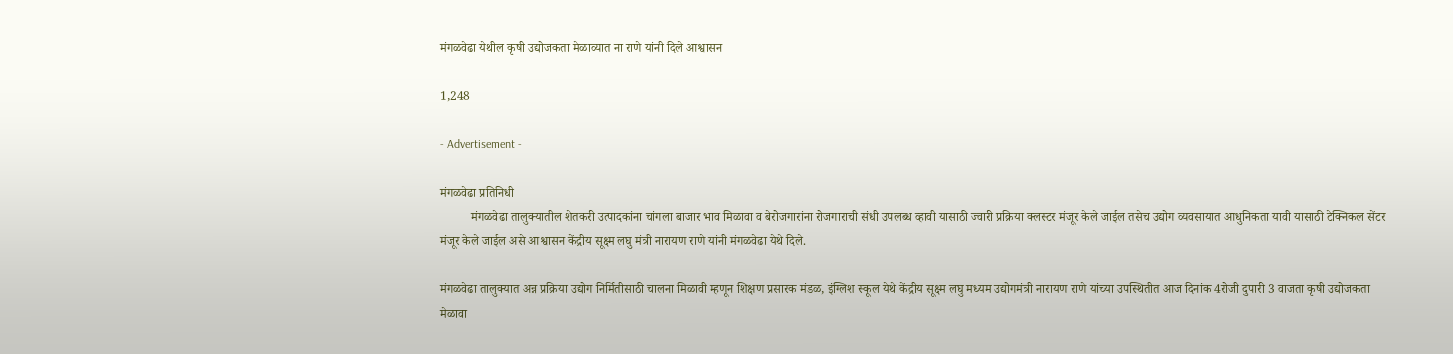मंगळवेढा येथील कृषी उद्योजकता मेळाव्यात ना राणे यांनी दिले आश्वासन

1,248

- Advertisement -

मंगळवेढा प्रतिनिधी
          मंगळवेढा तालुक्यातील शेतकरी उत्पादकांना चांगला बाजार भाव मिळावा व बेरोजगारांना रोजगाराची संधी उपलब्ध व्हावी यासाठी ज्वारी प्रक्रिया क्लस्टर मंजूर केले जाईल तसेच उद्योग व्यवसायात आधुनिकता यावी यासाठी टेक्निकल सेंटर मंजूर केले जाईल असे आश्वासन केंद्रीय सूक्ष्म लघु मंत्री नारायण राणे यांनी मंगळवेढा येथे दिले.

मंगळवेढा तालुक्यात अन्न प्रक्रिया उद्योग निर्मितीसाठी चालना मिळावी म्हणून शिक्षण प्रसारक मंडळ, इंग्लिश स्कूल येथे केंद्रीय सूक्ष्म लघु मध्यम उद्योगमंत्री नारायण राणे यांच्या उपस्थितीत आज दिनांक 4रोजी दुपारी 3 वाजता कृषी उद्योजकता मेळावा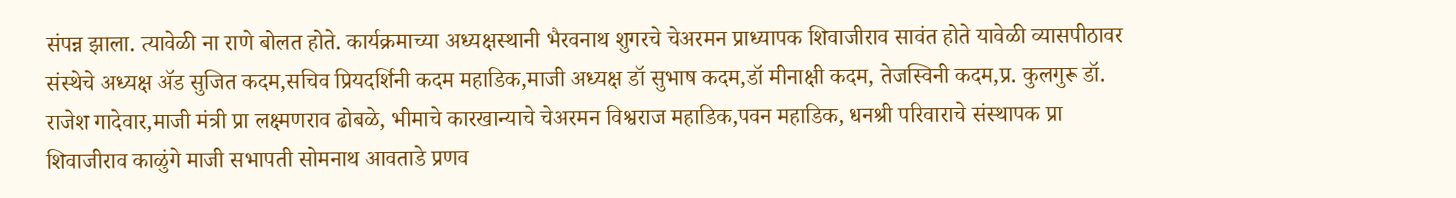संपन्न झाला. त्यावेळी ना राणे बोलत होते. कार्यक्रमाच्या अध्यक्षस्थानी भैरवनाथ शुगरचे चेअरमन प्राध्यापक शिवाजीराव सावंत होते यावेळी व्यासपीठावर संस्थेचे अध्यक्ष ॲड सुजित कदम,सचिव प्रियदर्शिनी कदम महाडिक,माजी अध्यक्ष डॉ सुभाष कदम,डॉ मीनाक्षी कदम, तेजस्विनी कदम,प्र. कुलगुरू डॉ. राजेश गादेवार,माजी मंत्री प्रा लक्ष्मणराव ढोबळे, भीमाचे कारखान्याचे चेअरमन विश्वराज महाडिक,पवन महाडिक, धनश्री परिवाराचे संस्थापक प्रा शिवाजीराव काळुंगे माजी सभापती सोमनाथ आवताडे प्रणव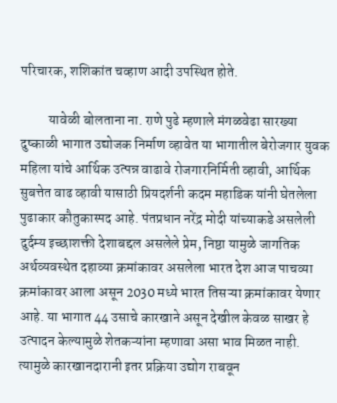परिचारक, शशिकांत चव्हाण आदी उपस्थित होते.

          यावेळी बोलताना ना. राणे पुढे म्हणाले मंगळवेढा सारख्या दुष्काळी भागात उद्योजक निर्माण व्हावेत या भागातील बेरोजगार युवक महिला यांचे आर्थिक उत्पन्न वाढावे रोजगारनिर्मिती व्हावी, आर्थिक सुबत्तेत वाढ व्हावी यासाठी प्रियदर्शनी कदम महाडिक यांनी घेतलेला पुढाकार कौतुकास्पद आहे. पंतप्रधान नरेंद्र मोदी यांच्याकडे असलेली दुर्दम्य इच्छाशक्ती देशाबद्दल असलेले प्रेम, निष्ठा यामुळे जागतिक अर्थव्यवस्थेत दहाव्या क्रमांकावर असलेला भारत देश आज पाचव्या क्रमांकावर आला असून 2030 मध्ये भारत तिसऱ्या क्रमांकावर येणार आहे. या भागात 44 उसाचे कारखाने असून देखील केवळ साखर हे उत्पादन केल्यामुळे शेतकऱ्यांना म्हणावा असा भाव मिळत नाही. त्यामुळे कारखानदारानी इतर प्रक्रिया उद्योग राबवून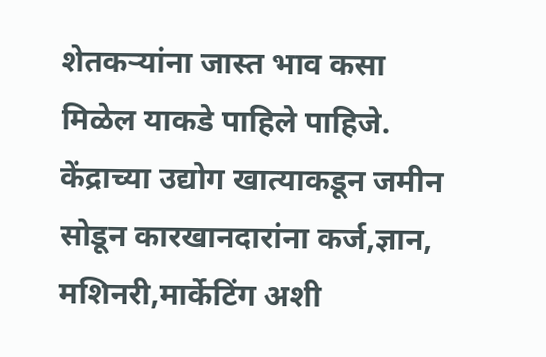शेतकऱ्यांना जास्त भाव कसा मिळेल याकडे पाहिले पाहिजे. केंद्राच्या उद्योग खात्याकडून जमीन सोडून कारखानदारांना कर्ज,ज्ञान, मशिनरी,मार्केटिंग अशी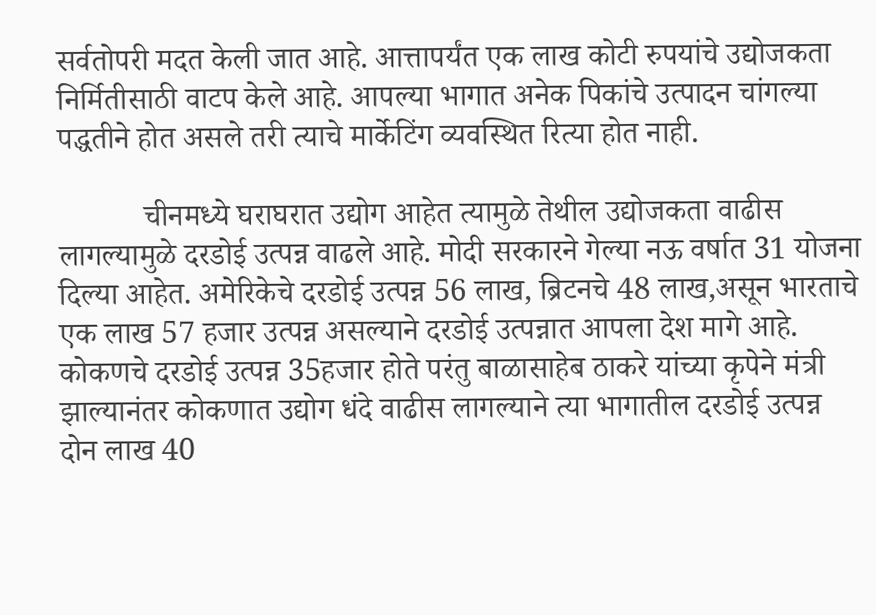सर्वतोपरी मदत केली जात आहे. आत्तापर्यंत एक लाख कोटी रुपयांचे उद्योजकता निर्मितीसाठी वाटप केले आहे. आपल्या भागात अनेक पिकांचे उत्पादन चांगल्या पद्धतीने होत असले तरी त्याचे मार्केटिंग व्यवस्थित रित्या होत नाही.

           चीनमध्ये घराघरात उद्योग आहेत त्यामुळे तेथील उद्योजकता वाढीस लागल्यामुळे दरडोई उत्पन्न वाढले आहे. मोदी सरकारने गेल्या नऊ वर्षात 31 योजना दिल्या आहेत. अमेरिकेचे दरडोई उत्पन्न 56 लाख, ब्रिटनचे 48 लाख,असून भारताचे एक लाख 57 हजार उत्पन्न असल्याने दरडोई उत्पन्नात आपला देश मागे आहे. कोकणचे दरडोई उत्पन्न 35हजार होते परंतु बाळासाहेब ठाकरे यांच्या कृपेने मंत्री झाल्यानंतर कोकणात उद्योग धंदे वाढीस लागल्याने त्या भागातील दरडोई उत्पन्न दोन लाख 40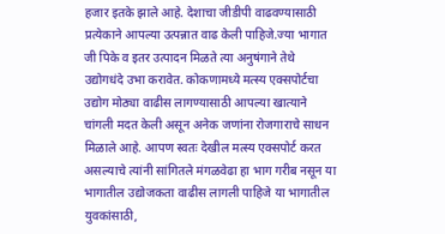हजार इतके झाले आहे. देशाचा जीडीपी वाढवण्यासाठी प्रत्येकाने आपल्या उत्पन्नात वाढ केली पाहिजे.ज्या भागात जी पिके व इतर उत्पादन मिळते त्या अनुषंगाने तेथे उद्योगधंदे उभा करावेत. कोकणामध्ये मत्स्य एक्सपोर्टचा उद्योग मोठ्या वाढीस लागण्यासाठी आपल्या खात्याने चांगली मदत केली असून अनेक जणांना रोजगाराचे साधन मिळाले आहे. आपण स्वतः देखील मत्स्य एक्सपोर्ट करत असल्याचे त्यांनी सांगितले मंगळवेढा हा भाग गरीब नसून या भागातील उद्योजकता वाढीस लागली पाहिजे या भागातील युवकांसाठी,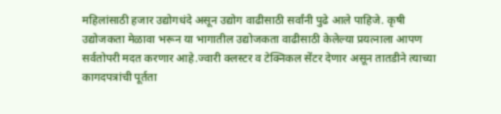महिलांसाठी हजार उद्योगधंदे असून उद्योग वाढीसाठी सर्वांनी पुढे आले पाहिजे. कृषी उद्योजकता मेळावा भरून या भागातील उद्योजकता वाढीसाठी केलेल्या प्रयत्नाला आपण सर्वतोपरी मदत करणार आहे.ज्वारी क्लस्टर व टेक्निकल सेंटर देणार असून तातडीने त्याच्या कागदपत्रांची पूर्तता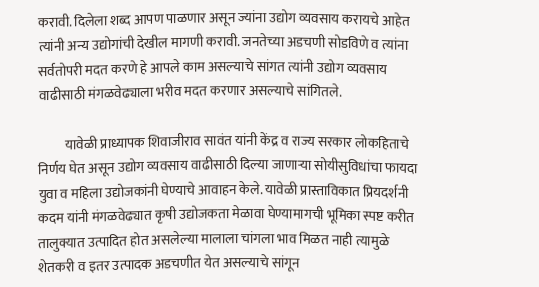करावी. दिलेला शब्द आपण पाळणार असून ज्यांना उद्योग व्यवसाय करायचे आहेत त्यांनी अन्य उद्योगांची देखील मागणी करावी. जनतेच्या अडचणी सोडविणे व त्यांना सर्वतोपरी मदत करणे हे आपले काम असल्याचे सांगत त्यांनी उद्योग व्यवसाय वाढीसाठी मंगळवेढ्याला भरीव मदत करणार असल्याचे सांगितले.

          यावेळी प्राध्यापक शिवाजीराव सावंत यांनी केंद्र व राज्य सरकार लोकहिताचे निर्णय घेत असून उद्योग व्यवसाय वाढीसाठी दिल्या जाणाऱ्या सोयीसुविधांचा फायदा युवा व महिला उद्योजकांनी घेण्याचे आवाहन केले. यावेळी प्रास्ताविकात प्रियदर्शनी कदम यांनी मंगळवेढ्यात कृषी उद्योजकता मेळावा घेण्यामागची भूमिका स्पष्ट करीत तालुक्यात उत्पादित होत असलेल्या मालाला चांगला भाव मिळत नाही त्यामुळे शेतकरी व इतर उत्पादक अडचणीत येत असल्याचे सांगून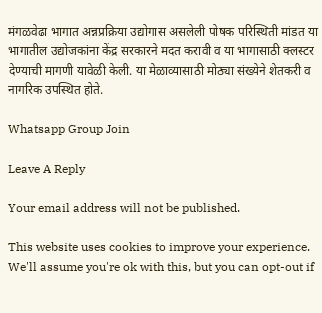मंगळवेढा भागात अन्नप्रक्रिया उद्योगास असलेली पोषक परिस्थिती मांडत या भागातील उद्योजकांना केंद्र सरकारने मदत करावी व या भागासाठी क्लस्टर देण्याची मागणी यावेळी केली. या मेळाव्यासाठी मोठ्या संख्येने शेतकरी व नागरिक उपस्थित होते.

Whatsapp Group Join

Leave A Reply

Your email address will not be published.

This website uses cookies to improve your experience. We'll assume you're ok with this, but you can opt-out if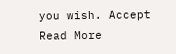you wish. Accept Read More